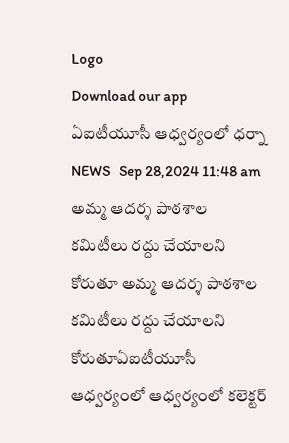Logo
Download our app
ఏఐటీయూసీ ఆధ్వర్యంలో ధర్నా
NEWS   Sep 28,2024 11:48 am
అమ్మ ఆదర్శ పాఠశాల కమిటీలు రద్దు చేయాలని కోరుతూ అమ్మ ఆదర్శ పాఠశాల కమిటీలు రద్దు చేయాలని కోరుతూఏఐటీయూసీ ఆధ్వర్యంలో ఆధ్వర్యంలో కలెక్టర్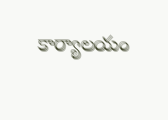కార్యాలయం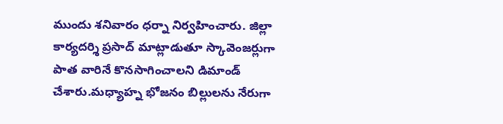ముందు శనివారం ధర్నా నిర్వహించారు. జిల్లా కార్యదర్శి ప్రసాద్ మాట్లాడుతూ స్కావెంజర్లుగా పాత వారినే కొనసాగించాలని డిమాండ్ చేశారు.మధ్యాహ్న భోజనం బిల్లులను నేరుగా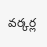వర్కర్ల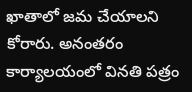ఖాతాలో జమ చేయాలని కోరారు. అనంతరం కార్యాలయంలో వినతి పత్రం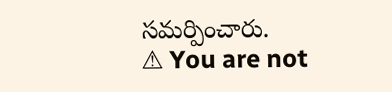సమర్పించారు.
⚠ You are not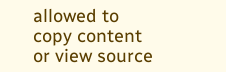allowed to copy content or view source